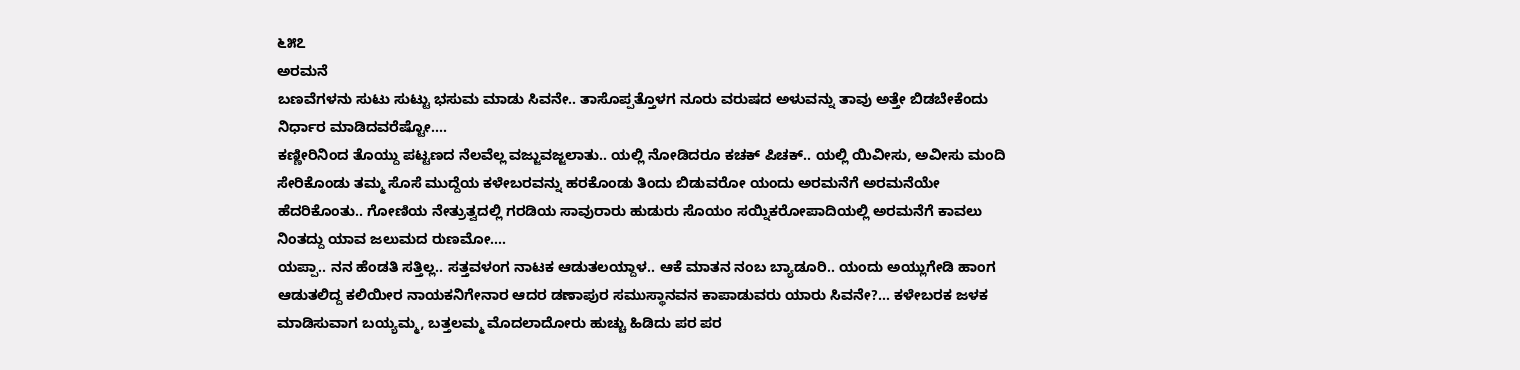೬೫೭
ಅರಮನೆ
ಬಣವೆಗಳನು ಸುಟು ಸುಟ್ಟು ಭಸುಮ ಮಾಡು ಸಿವನೇ.. ತಾಸೊಪ್ಪತ್ತೊಳಗ ನೂರು ವರುಷದ ಅಳುವನ್ನು ತಾವು ಅತ್ತೇ ಬಿಡಬೇಕೆಂದು ನಿರ್ಧಾರ ಮಾಡಿದವರೆಷ್ಟೋ....
ಕಣ್ಣೀರಿನಿಂದ ತೊಯ್ದು ಪಟ್ಟಣದ ನೆಲವೆಲ್ಲ ವಜ್ಜುವಜ್ಜಲಾತು.. ಯಲ್ಲಿ ನೋಡಿದರೂ ಕಚಕ್ ಪಿಚಕ್.. ಯಲ್ಲಿ ಯಿವೀಸು, ಅವೀಸು ಮಂದಿ ಸೇರಿಕೊಂಡು ತಮ್ಮ ಸೊಸೆ ಮುದ್ದೆಯ ಕಳೇಬರವನ್ನು ಹರಕೊಂಡು ತಿಂದು ಬಿಡುವರೋ ಯಂದು ಅರಮನೆಗೆ ಅರಮನೆಯೇ ಹೆದರಿಕೊಂತು.. ಗೋಣಿಯ ನೇತ್ರುತ್ವದಲ್ಲಿ ಗರಡಿಯ ಸಾವುರಾರು ಹುಡುರು ಸೊಯಂ ಸಯ್ನಿಕರೋಪಾದಿಯಲ್ಲಿ ಅರಮನೆಗೆ ಕಾವಲು ನಿಂತದ್ದು ಯಾವ ಜಲುಮದ ರುಣಮೋ....
ಯಪ್ಪಾ.. ನನ ಹೆಂಡತಿ ಸತ್ತಿಲ್ಲ.. ಸತ್ತವಳಂಗ ನಾಟಕ ಆಡುತಲಯ್ದಾಳ.. ಆಕೆ ಮಾತನ ನಂಬ ಬ್ಯಾಡೂರಿ.. ಯಂದು ಅಯ್ಲುಗೇಡಿ ಹಾಂಗ ಆಡುತಲಿದ್ದ ಕಲಿಯೀರ ನಾಯಕನಿಗೇನಾರ ಆದರ ಡಣಾಪುರ ಸಮುಸ್ಥಾನವನ ಕಾಪಾಡುವರು ಯಾರು ಸಿವನೇ?... ಕಳೇಬರಕ ಜಳಕ ಮಾಡಿಸುವಾಗ ಬಯ್ಯಮ್ಮ, ಬತ್ತಲಮ್ಮ ಮೊದಲಾದೋರು ಹುಚ್ಚು ಹಿಡಿದು ಪರ ಪರ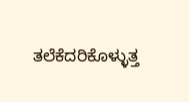ತಲೆಕೆದರಿಕೊಳ್ಳುತ್ತ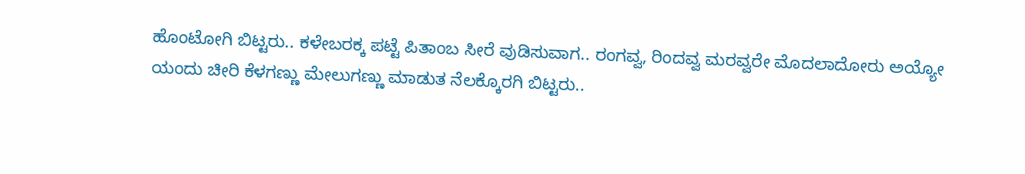ಹೊಂಟೋಗಿ ಬಿಟ್ಟರು.. ಕಳೇಬರಕ್ಕ ಪಟ್ಟೆ ಪಿತಾಂಬ ಸೀರೆ ವುಡಿಸುವಾಗ.. ರಂಗವ್ವ, ರಿಂದವ್ವ ಮರವ್ವರೇ ಮೊದಲಾದೋರು ಅಯ್ಯೋ ಯಂದು ಚೀರಿ ಕೆಳಗಣ್ಣು ಮೇಲುಗಣ್ಣು ಮಾಡುತ ನೆಲಕ್ಕೊರಗಿ ಬಿಟ್ಟರು..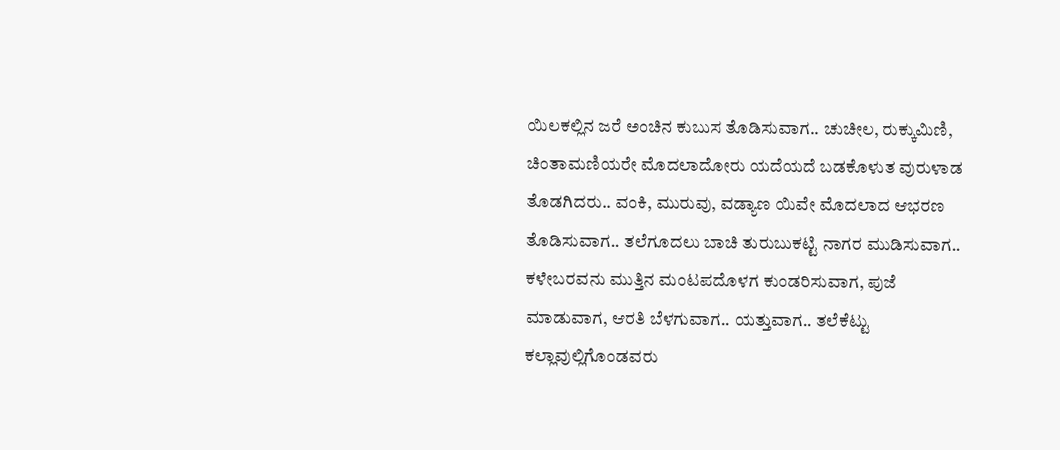ಯಿಲಕಲ್ಲಿನ ಜರೆ ಅಂಚಿನ ಕುಬುಸ ತೊಡಿಸುವಾಗ.. ಚುಚೀಲ, ರುಕ್ಕುಮಿಣಿ, ಚಿಂತಾಮಣಿಯರೇ ಮೊದಲಾದೋರು ಯದೆಯದೆ ಬಡಕೊಳುತ ವುರುಳಾಡ ತೊಡಗಿದರು.. ವಂಕಿ, ಮುರುವು, ವಡ್ಯಾಣ ಯಿವೇ ಮೊದಲಾದ ಆಭರಣ ತೊಡಿಸುವಾಗ.. ತಲೆಗೂದಲು ಬಾಚಿ ತುರುಬುಕಟ್ಟಿ ನಾಗರ ಮುಡಿಸುವಾಗ.. ಕಳೇಬರವನು ಮುತ್ತಿನ ಮಂಟಪದೊಳಗ ಕುಂಡರಿಸುವಾಗ, ಪುಜೆ ಮಾಡುವಾಗ, ಆರತಿ ಬೆಳಗುವಾಗ.. ಯತ್ತುವಾಗ.. ತಲೆಕೆಟ್ಟು ಕಲ್ಲಾವುಲ್ಲಿಗೊಂಡವರು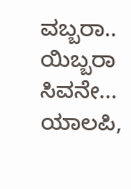ವಬ್ಬರಾ.. ಯಿಬ್ಬರಾ ಸಿವನೇ...
ಯಾಲಪಿ,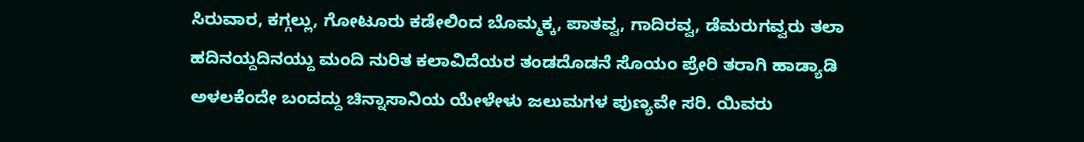ಸಿರುವಾರ, ಕಗ್ಗಲ್ಲು, ಗೋಟೂರು ಕಡೇಲಿಂದ ಬೊಮ್ಮಕ್ಕ, ಪಾತವ್ವ, ಗಾದಿರವ್ವ, ಡೆಮರುಗವ್ವರು ತಲಾ ಹದಿನಯ್ದದಿನಯ್ದು ಮಂದಿ ನುರಿತ ಕಲಾವಿದೆಯರ ತಂಡದೊಡನೆ ಸೊಯಂ ಪ್ರೇರಿ ತರಾಗಿ ಹಾಡ್ಯಾಡಿ ಅಳಲಕೆಂದೇ ಬಂದದ್ದು ಚಿನ್ನಾಸಾನಿಯ ಯೇಳೇಳು ಜಲುಮಗಳ ಪುಣ್ಯವೇ ಸರಿ. ಯಿವರು